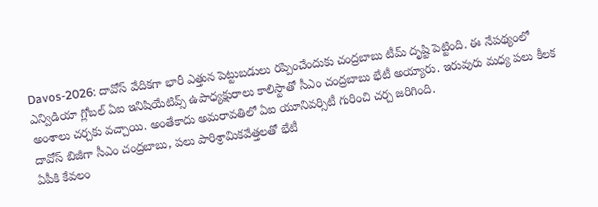Davos-2026: దావోస్ వేదికగా భారీ ఎత్తున పెట్టుబడులు రప్పించేందుకు చంద్రబాబు టీమ్ దృష్టి పెట్టింది. ఈ నేపథ్యంలో ఎన్విడియా గ్లోబల్ ఏఐ ఇనిషియేటివ్స్ ఉపాధ్యక్షురాలు కాలిస్టాతో సీఎం చంద్రబాబు భేటీ అయ్యారు. ఇరువురు మధ్య పలు కీలక అంశాలు చర్చకు వచ్చాయి. అంతేకాదు అమరావతిలో ఏఐ యూనివర్సిటీ గురించి చర్చ జరిగింది.
దావోస్ బిజీగా సీఎం చంద్రబాబు, పలు పారిశ్రామికవేత్తలతో భేటీ
ఏపీకి కేవలం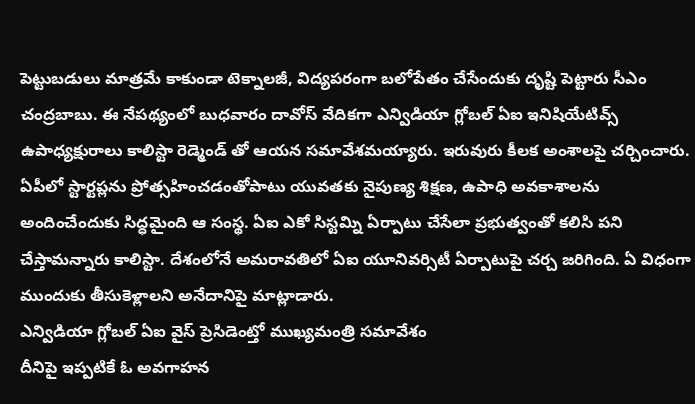పెట్టుబడులు మాత్రమే కాకుండా టెక్నాలజీ, విద్యపరంగా బలోపేతం చేసేందుకు దృష్టి పెట్టారు సీఎం చంద్రబాబు. ఈ నేపథ్యంలో బుధవారం దావోస్ వేదికగా ఎన్విడియా గ్లోబల్ ఏఐ ఇనిషియేటివ్స్ ఉపాధ్యక్షురాలు కాలిస్టా రెడ్మెండ్ తో ఆయన సమావేశమయ్యారు. ఇరువురు కీలక అంశాలపై చర్చించారు.
ఏపీలో స్టార్టప్లను ప్రోత్సహించడంతోపాటు యువతకు నైపుణ్య శిక్షణ, ఉపాధి అవకాశాలను అందించేందుకు సిద్ధమైంది ఆ సంస్థ. ఏఐ ఎకో సిస్టమ్ని ఏర్పాటు చేసేలా ప్రభుత్వంతో కలిసి పని చేస్తామన్నారు కాలిస్టా. దేశంలోనే అమరావతిలో ఏఐ యూనివర్సిటీ ఏర్పాటుపై చర్చ జరిగింది. ఏ విధంగా ముందుకు తీసుకెళ్లాలని అనేదానిపై మాట్లాడారు.
ఎన్విడియా గ్లోబల్ ఏఐ వైస్ ప్రెసిడెంట్తో ముఖ్యమంత్రి సమావేశం
దీనిపై ఇప్పటికే ఓ అవగాహన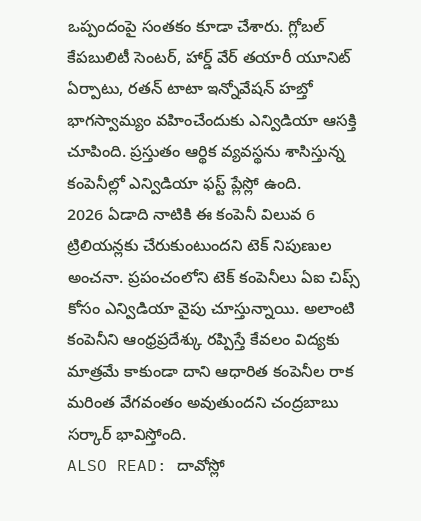ఒప్పందంపై సంతకం కూడా చేశారు. గ్లోబల్ కేపబులిటీ సెంటర్, హార్డ్ వేర్ తయారీ యూనిట్ ఏర్పాటు, రతన్ టాటా ఇన్నోవేషన్ హబ్తో భాగస్వామ్యం వహించేందుకు ఎన్విడియా ఆసక్తి చూపింది. ప్రస్తుతం ఆర్థిక వ్యవస్థను శాసిస్తున్న కంపెనీల్లో ఎన్విడియా ఫస్ట్ ప్లేస్లో ఉంది.
2026 ఏడాది నాటికి ఈ కంపెనీ విలువ 6 ట్రిలియన్లకు చేరుకుంటుందని టెక్ నిపుణుల అంచనా. ప్రపంచంలోని టెక్ కంపెనీలు ఏఐ చిప్స్ కోసం ఎన్విడియా వైపు చూస్తున్నాయి. అలాంటి కంపెనీని ఆంధ్రప్రదేశ్కు రప్పిస్తే కేవలం విద్యకు మాత్రమే కాకుండా దాని ఆధారిత కంపెనీల రాక మరింత వేగవంతం అవుతుందని చంద్రబాబు సర్కార్ భావిస్తోంది.
ALSO READ: దావోస్లో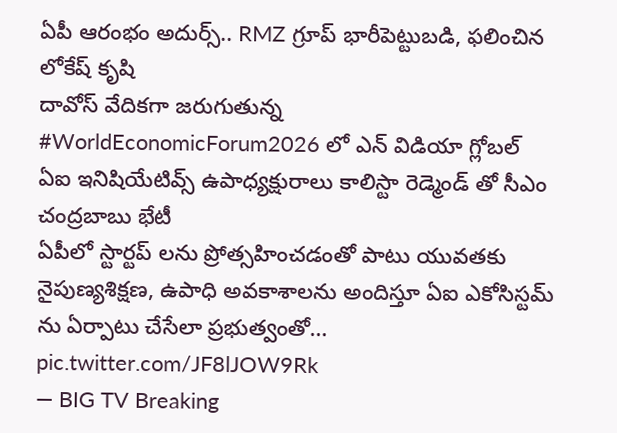ఏపీ ఆరంభం అదుర్స్.. RMZ గ్రూప్ భారీపెట్టుబడి, ఫలించిన లోకేష్ కృషి
దావోస్ వేదికగా జరుగుతున్న #WorldEconomicForum2026 లో ఎన్ విడియా గ్లోబల్ ఏఐ ఇనిషియేటివ్స్ ఉపాధ్యక్షురాలు కాలిస్టా రెడ్మెండ్ తో సీఎం చంద్రబాబు భేటీ
ఏపీలో స్టార్టప్ లను ప్రోత్సహించడంతో పాటు యువతకు నైపుణ్యశిక్షణ, ఉపాధి అవకాశాలను అందిస్తూ ఏఐ ఎకోసిస్టమ్ ను ఏర్పాటు చేసేలా ప్రభుత్వంతో… pic.twitter.com/JF8lJOW9Rk
— BIG TV Breaking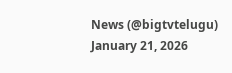News (@bigtvtelugu) January 21, 2026